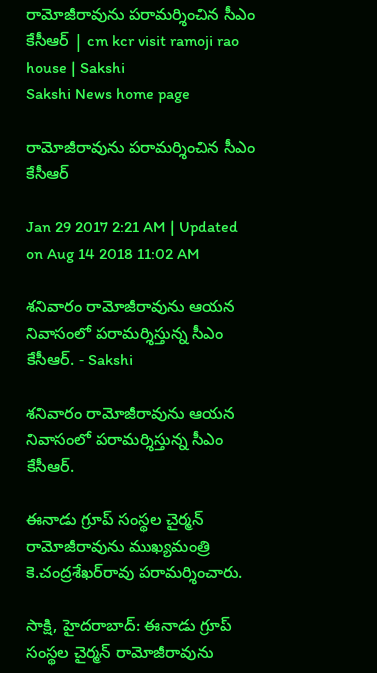రామోజీరావును పరామర్శించిన సీఎం కేసీఆర్‌ | cm kcr visit ramoji rao house | Sakshi
Sakshi News home page

రామోజీరావును పరామర్శించిన సీఎం కేసీఆర్‌

Jan 29 2017 2:21 AM | Updated on Aug 14 2018 11:02 AM

శనివారం రామోజీరావును ఆయన నివాసంలో పరామర్శిస్తున్న సీఎం కేసీఆర్‌. - Sakshi

శనివారం రామోజీరావును ఆయన నివాసంలో పరామర్శిస్తున్న సీఎం కేసీఆర్‌.

ఈనాడు గ్రూప్‌ సంస్థల చైర్మన్‌ రామోజీరావును ముఖ్యమంత్రి కె.చంద్రశేఖర్‌రావు పరామర్శించారు.

సాక్షి, హైదరాబాద్‌: ఈనాడు గ్రూప్‌ సంస్థల చైర్మన్‌ రామోజీరావును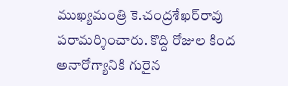ముఖ్యమంత్రి కె.చంద్రశేఖర్‌రావు పరామర్శించారు. కొద్ది రోజుల కింద అనారోగ్యానికి గురైన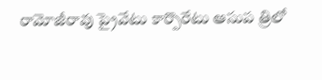రామోజీరావు ప్రైవేటు కార్పొరేటు ఆసుప త్రిలో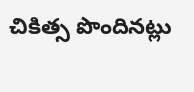చికిత్స పొందినట్లు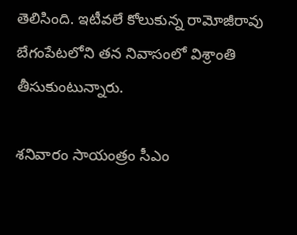తెలిసింది. ఇటీవలే కోలుకున్న రామోజీరావు బేగంపేటలోని తన నివాసంలో విశ్రాంతి తీసుకుంటున్నారు.

శనివారం సాయంత్రం సీఎం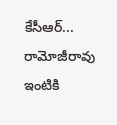కేసీఆర్‌... రామోజీరావు ఇంటికి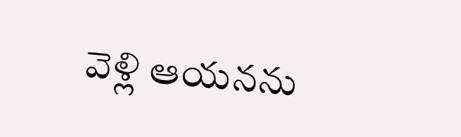వెళ్లి ఆయనను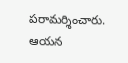పరామర్శించారు. ఆయన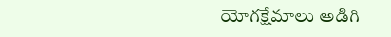యోగక్షేమాలు అడిగి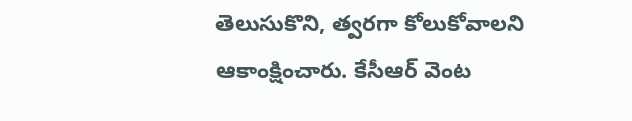తెలుసుకొని, త్వరగా కోలుకోవాలని ఆకాంక్షించారు. కేసీఆర్‌ వెంట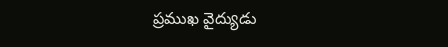ప్రముఖ వైద్యుడు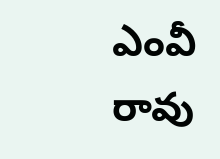ఎంవీ రావు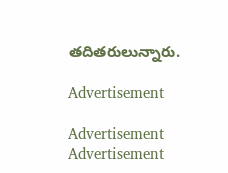తదితరులున్నారు.

Advertisement

Advertisement
Advertisement